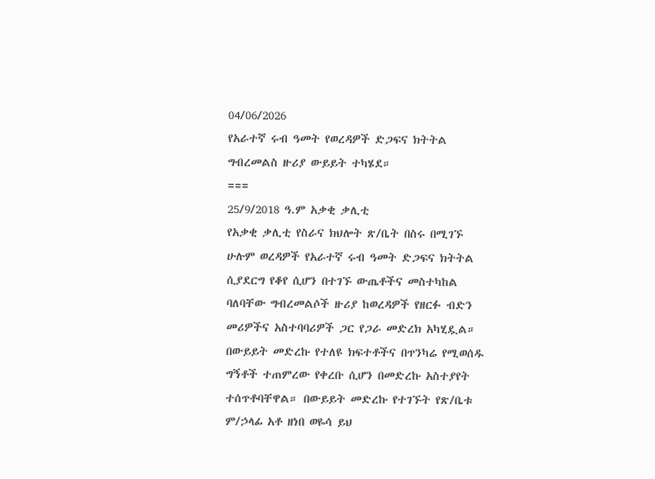04/06/2026
የአራተኛ ሩብ ዓመት የወረዳዎች ድጋፍና ክትትል ግብረመልስ ዙሪያ ውይይት ተካሄደ።
===
25/9/2018 ዓ.ም አቃቂ ቃሊቲ
የአቃቂ ቃሊቲ የስራና ክህሎት ጽ/ቤት በስሩ በሚገኙ ሁሉም ወረዳዎች የአራተኛ ሩብ ዓመት ድጋፍና ክትትል ሲያደርግ የቆየ ሲሆን በተገኙ ውጤቶችና መስተካከል ባለባቸው ግብረመልሶች ዙሪያ ከወረዳዎች የዘርፉ ብድን መሪዎችና አስተባባሪዎች ጋር የጋራ መድረክ አካሂዷል። በውይይት መድረኩ የተለዩ ክፍተቶችና በጥንካሬ የሚወሰዱ ግኝቶች ተጠምረው የቀረቡ ሲሆን በመድረኩ አስተያየት ተሰጥቶባቸዋል። በውይይት መድረኩ የተገኙት የጽ/ቤቱ ም/ኃላፊ አቶ ዘነበ ወዬሳ ይህ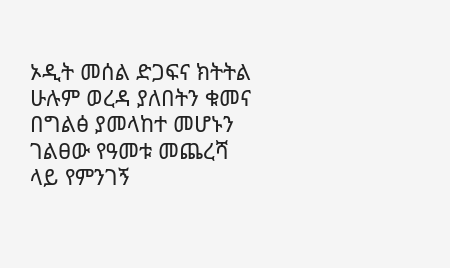ኦዲት መሰል ድጋፍና ክትትል ሁሉም ወረዳ ያለበትን ቁመና በግልፅ ያመላከተ መሆኑን ገልፀው የዓመቱ መጨረሻ ላይ የምንገኝ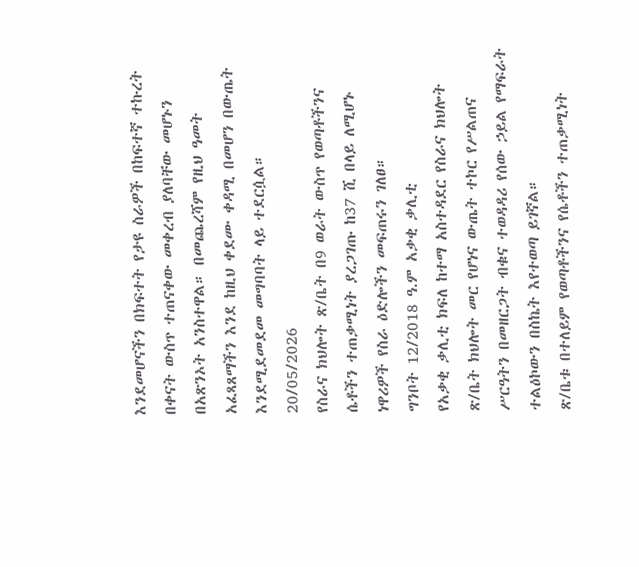እንደመሆናችን በክፍተት የታዩ ስራዎች በከፍተኛ ተኩረት በቀናት ውስጥ ተጠናቀው መቀረብ ያለባቸው መሆኑን በአጽንኦት አንስተዋል። በመጨረሻም የዚህ ዓመት አፈጻጸማችን እንደ ከዚህ ቀደሙ ቀዳሚ በመሆን በውጤት እንደሚደመደመ መግባባት ላይ ተደርሷል።
20/05/2026
የስራና ክህሎት ጽ/ቤት በ9 ወራት ውስጥ የወጣቶችንና ሴቶችን ተጠቃሚነት ያረጋገጡ ከ37 ሺ በላይ ለሚሆኑ ነዋሪዎች የስራ ዕድሎችን መፍጠሩን ገለፀ።
ግንቦት 12/2018 ዓ.ም አቃቂ ቃሊቲ
የአቃቂ ቃሊቲ ክፍለ ከተማ አስተዳደር የስራና ክህሎት ጽ/ቤት ክህሎት መር የሆነና ውጤት ተኮር የሥልጠና ሥርዓትን በመዘርጋት ብቁና ተወዳዳሪ የሰው ኃይል የማፍራት ተልዕኮውን በስኬት እየተወጣ ይገኛል።
ጽ/ቤቱ በተለይም የወጣቶችንና የሴቶችን ተጠቃሚነት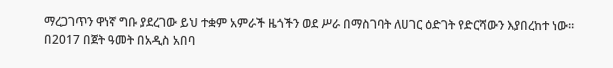ማረጋገጥን ዋነኛ ግቡ ያደረገው ይህ ተቋም አምራች ዜጎችን ወደ ሥራ በማስገባት ለሀገር ዕድገት የድርሻውን እያበረከተ ነው።
በ2017 በጀት ዓመት በአዲስ አበባ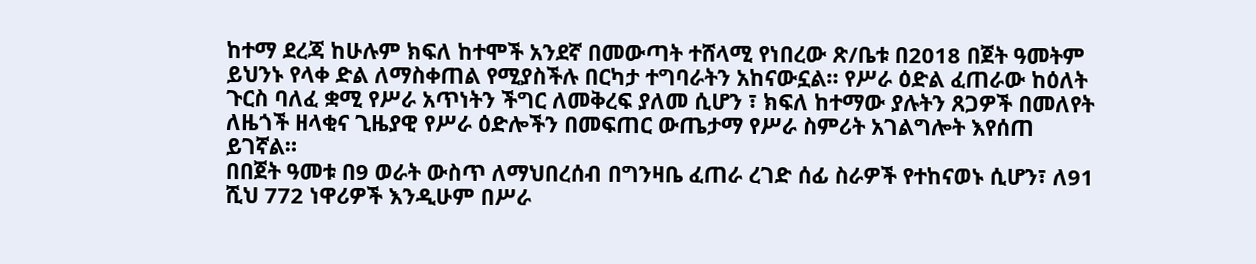ከተማ ደረጃ ከሁሉም ክፍለ ከተሞች አንደኛ በመውጣት ተሸላሚ የነበረው ጽ/ቤቱ በ2018 በጀት ዓመትም ይህንኑ የላቀ ድል ለማስቀጠል የሚያስችሉ በርካታ ተግባራትን አከናውኗል። የሥራ ዕድል ፈጠራው ከዕለት ጉርስ ባለፈ ቋሚ የሥራ አጥነትን ችግር ለመቅረፍ ያለመ ሲሆን ፣ ክፍለ ከተማው ያሉትን ጸጋዎች በመለየት ለዜጎች ዘላቂና ጊዜያዊ የሥራ ዕድሎችን በመፍጠር ውጤታማ የሥራ ስምሪት አገልግሎት እየሰጠ ይገኛል።
በበጀት ዓመቱ በ9 ወራት ውስጥ ለማህበረሰብ በግንዛቤ ፈጠራ ረገድ ሰፊ ስራዎች የተከናወኑ ሲሆን፣ ለ91 ሺህ 772 ነዋሪዎች እንዲሁም በሥራ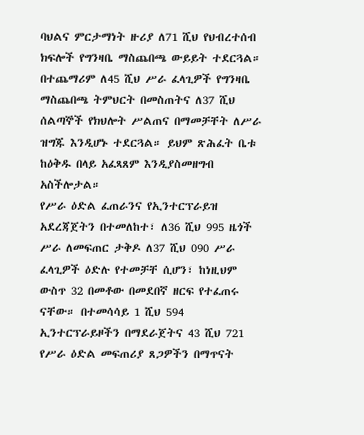ባህልና ምርታማነት ዙሪያ ለ71 ሺህ የህብረተሰብ ክፍሎች የግንዛቤ ማስጨበጫ ውይይት ተደርጓል። በተጨማሪም ለ45 ሺህ ሥራ ፈላጊዎች የግንዛቤ ማስጨበጫ ትምህርት በመስጠትና ለ37 ሺህ ሰልጣኞች የክህሎት ሥልጠና በማመቻቸት ለሥራ ዝግጁ እንዲሆኑ ተደርጓል። ይህም ጽሕፈት ቤቱ ከዕቅዱ በላይ አፈጻጸም እንዲያስመዘግብ አስችሎታል።
የሥራ ዕድል ፈጠራንና የኢንተርፕራይዝ አደረጃጀትን በተመለከተ፣ ለ36 ሺህ 995 ዜጎች ሥራ ለመፍጠር ታቅዶ ለ37 ሺህ 090 ሥራ ፈላጊዎች ዕድሉ የተመቻቸ ሲሆን፣ ከነዚህም ውስጥ 32 በመቶው በመደበኛ ዘርፍ የተፈጠሩ ናቸው። በተመሳሳይ 1 ሺህ 594 ኢንተርፕራይዞችን በማደራጀትና 43 ሺህ 721 የሥራ ዕድል መፍጠሪያ ጸጋዎችን በማጥናት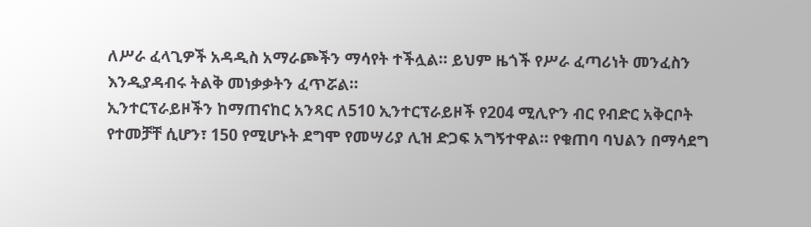ለሥራ ፈላጊዎች አዳዲስ አማራጮችን ማሳየት ተችሏል። ይህም ዜጎች የሥራ ፈጣሪነት መንፈስን እንዲያዳብሩ ትልቅ መነቃቃትን ፈጥሯል።
ኢንተርፕራይዞችን ከማጠናከር አንጻር ለ510 ኢንተርፕራይዞች የ204 ሚሊዮን ብር የብድር አቅርቦት የተመቻቸ ሲሆን፣ 150 የሚሆኑት ደግሞ የመሣሪያ ሊዝ ድጋፍ አግኝተዋል። የቁጠባ ባህልን በማሳደግ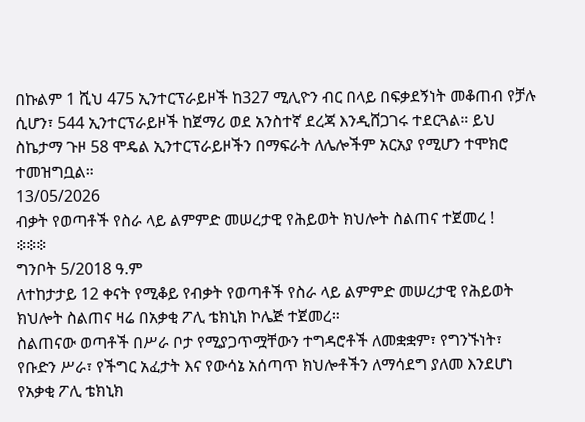በኩልም 1 ሺህ 475 ኢንተርፕራይዞች ከ327 ሚሊዮን ብር በላይ በፍቃደኝነት መቆጠብ የቻሉ ሲሆን፣ 544 ኢንተርፕራይዞች ከጀማሪ ወደ አንስተኛ ደረጃ እንዲሸጋገሩ ተደርጓል። ይህ ስኬታማ ጉዞ 58 ሞዴል ኢንተርፕራይዞችን በማፍራት ለሌሎችም አርአያ የሚሆን ተሞክሮ ተመዝግቧል።
13/05/2026
ብቃት የወጣቶች የስራ ላይ ልምምድ መሠረታዊ የሕይወት ክህሎት ስልጠና ተጀመረ !
፨፨፨
ግንቦት 5/2018 ዓ.ም
ለተከታታይ 12 ቀናት የሚቆይ የብቃት የወጣቶች የስራ ላይ ልምምድ መሠረታዊ የሕይወት ክህሎት ስልጠና ዛሬ በአቃቂ ፖሊ ቴክኒክ ኮሌጅ ተጀመረ።
ስልጠናው ወጣቶች በሥራ ቦታ የሚያጋጥሟቸውን ተግዳሮቶች ለመቋቋም፣ የግንኙነት፣ የቡድን ሥራ፣ የችግር አፈታት እና የውሳኔ አሰጣጥ ክህሎቶችን ለማሳደግ ያለመ እንደሆነ የአቃቂ ፖሊ ቴክኒክ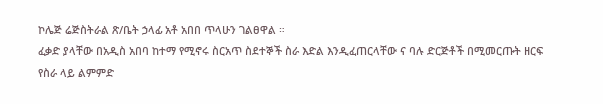ኮሌጅ ሬጅስትራል ጽ/ቤት ኃላፊ አቶ አበበ ጥላሁን ገልፀዋል ።
ፈቃድ ያላቸው በአዲስ አበባ ከተማ የሚኖሩ ስርአጥ ስደተኞች ስራ እድል እንዲፈጠርላቸው ና ባሉ ድርጅቶች በሚመርጡት ዘርፍ የስራ ላይ ልምምድ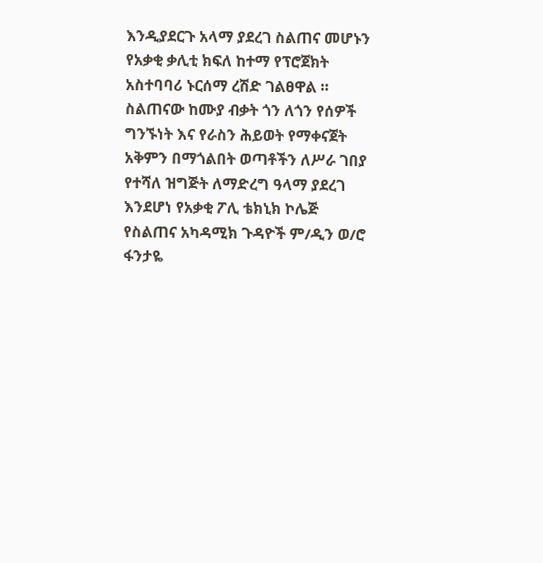እንዲያደርጉ አላማ ያደረገ ስልጠና መሆኑን የአቃቂ ቃሊቲ ክፍለ ከተማ የፕሮጀክት አስተባባሪ ኑርሰማ ረሽድ ገልፀዋል ።
ስልጠናው ከሙያ ብቃት ጎን ለጎን የሰዎች ግንኙነት እና የራስን ሕይወት የማቀናጀት አቅምን በማጎልበት ወጣቶችን ለሥራ ገበያ የተሻለ ዝግጅት ለማድረግ ዓላማ ያደረገ እንደሆነ የአቃቂ ፖሊ ቴክኒክ ኮሌጅ የስልጠና አካዳሚክ ጉዳዮች ም/ዲን ወ/ሮ ፋንታዬ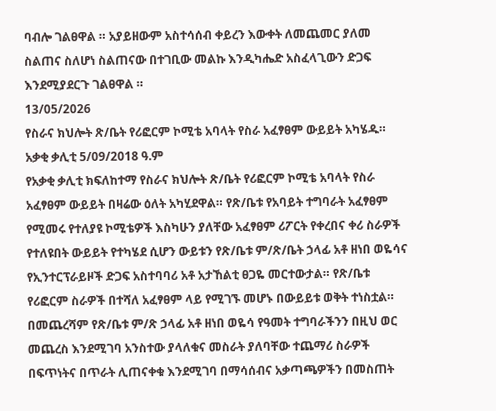ባብሎ ገልፀዋል ። አያይዘውም አስተሳሰብ ቀይረን እውቀት ለመጨመር ያለመ ስልጠና ስለሆነ ስልጠናው በተገቢው መልኩ እንዲካሔድ አስፈላጊውን ድጋፍ እንደሚያደርጉ ገልፀዋል ።
13/05/2026
የስራና ክህሎት ጽ/ቤት የሪፎርም ኮሚቴ አባላት የስራ አፈፃፀም ውይይት አካሄዱ።
አቃቂ ቃሊቲ 5/09/2018 ዓ.ም
የአቃቂ ቃሊቲ ክፍለከተማ የስራና ክህሎት ጽ/ቤት የሪፎርም ኮሚቴ አባላት የስራ አፈፃፀም ውይይት በዛሬው ዕለት አካሂደዋል። የጽ/ቤቱ የአባይት ተግባራት አፈፃፀም የሚመሩ የተለያዩ ኮሚቴዎች እስካሁን ያለቸው አፈፃፀም ሪፖርት የቀረበና ቀሪ ስራዎች የተለዩበት ውይይት የተካሄደ ሲሆን ውይቱን የጽ/ቤቱ ም/ጽ/ቤት ኃላፊ አቶ ዘነበ ወዬሳና የኢንተርፕራይዞች ድጋፍ አስተባባሪ አቶ አታኸልቲ ፀጋዬ መርተውታል። የጽ/ቤቱ የሪፎርም ስራዎች በተሻለ አፈፃፀም ላይ የሚገኙ መሆኑ በውይይቱ ወቅት ተነስቷል። በመጨረሻም የጽ/ቤቱ ም/ጽ ኃላፊ አቶ ዘነበ ወዬሳ የዓመት ተግባራችንን በዚህ ወር መጨረስ እንደሚገባ አንስተው ያላለቁና መስራት ያለባቸው ተጨማሪ ስራዎች በፍጥነትና በጥራት ሊጠናቀቁ እንደሚገባ በማሳሰብና አቃጣጫዎችን በመስጠት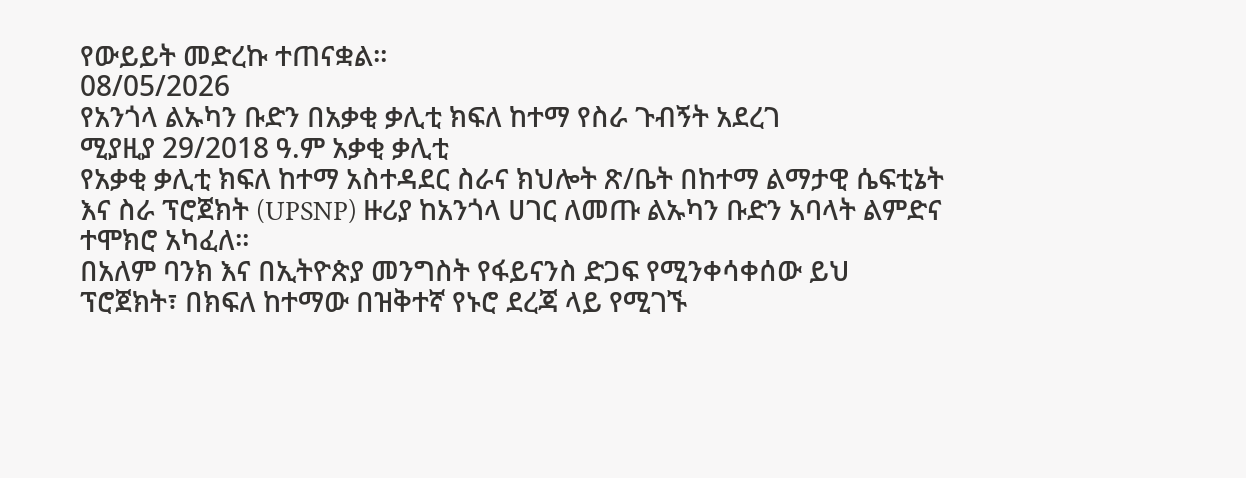የውይይት መድረኩ ተጠናቋል።
08/05/2026
የአንጎላ ልኡካን ቡድን በአቃቂ ቃሊቲ ክፍለ ከተማ የስራ ጉብኝት አደረገ
ሚያዚያ 29/2018 ዓ.ም አቃቂ ቃሊቲ
የአቃቂ ቃሊቲ ክፍለ ከተማ አስተዳደር ስራና ክህሎት ጽ/ቤት በከተማ ልማታዊ ሴፍቲኔት እና ስራ ፕሮጀክት (UPSNP) ዙሪያ ከአንጎላ ሀገር ለመጡ ልኡካን ቡድን አባላት ልምድና ተሞክሮ አካፈለ።
በአለም ባንክ እና በኢትዮጵያ መንግስት የፋይናንስ ድጋፍ የሚንቀሳቀሰው ይህ ፕሮጀክት፣ በክፍለ ከተማው በዝቅተኛ የኑሮ ደረጃ ላይ የሚገኙ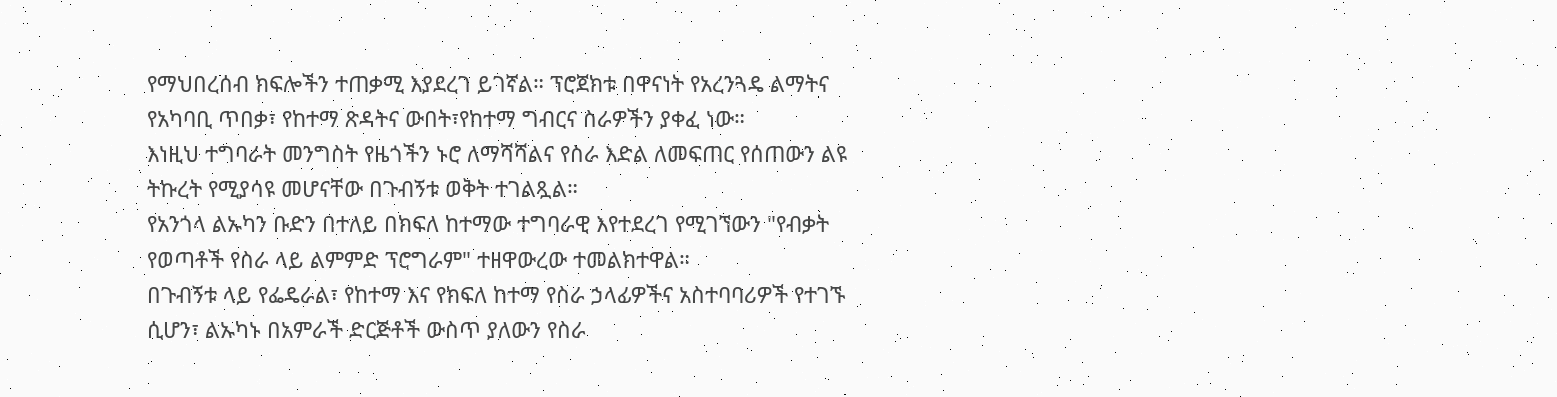የማህበረሰብ ክፍሎችን ተጠቃሚ እያደረገ ይገኛል። ፕሮጀክቱ በዋናነት የአረንጓዴ ልማትና የአካባቢ ጥበቃ፣ የከተማ ጽዳትና ውበት፣የከተማ ግብርና ስራዎችን ያቀፈ ነው።
እነዚህ ተግባራት መንግስት የዜጎችን ኑሮ ለማሻሻልና የስራ እድል ለመፍጠር የሰጠውን ልዩ ትኩረት የሚያሳዩ መሆናቸው በጉብኝቱ ወቅት ተገልጿል።
የአንጎላ ልኡካን ቡድን በተለይ በክፍለ ከተማው ተግባራዊ እየተደረገ የሚገኘውን "የብቃት የወጣቶች የስራ ላይ ልምምድ ፕሮግራም" ተዘዋውረው ተመልክተዋል።
በጉብኝቱ ላይ የፌዴራል፣ የከተማ እና የክፍለ ከተማ የስራ ኃላፊዎችና አስተባባሪዎች የተገኙ ሲሆን፣ ልኡካኑ በአምራች ድርጅቶች ውስጥ ያለውን የስራ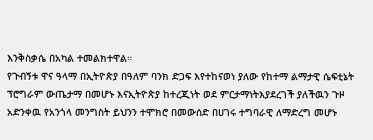እንቅስቃሴ በአካል ተመልክተዋል።
የጉብኝቱ ዋና ዓላማ በኢትዮጵያ በዓለም ባንክ ድጋፍ እየተከናወነ ያለው የከተማ ልማታዊ ሴፍቲኔት ፕሮግራም ውጤታማ በመሆኑ እናኢትዮጵያ ከተረጂነት ወደ ምርታማነትእያደረገች ያለችዉን ጉዞ አድንቀዉ የአንጎላ መንግስት ይህንን ተሞክሮ በመውሰድ በሀገሩ ተግባራዊ ለማድረግ መሆኑ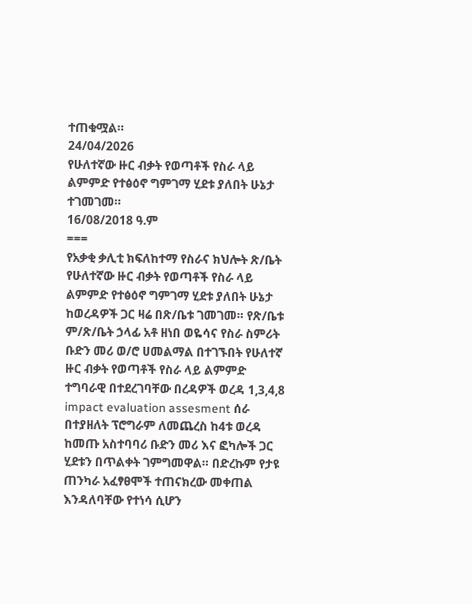ተጠቁሟል።
24/04/2026
የሁለተኛው ዙር ብቃት የወጣቶች የስራ ላይ ልምምድ የተፅዕኖ ግምገማ ሂደቱ ያለበት ሁኔታ ተገመገመ።
16/08/2018 ዓ.ም
===
የአቃቂ ቃሊቲ ክፍለከተማ የስራና ክህሎት ጽ/ቤት የሁለተኛው ዙር ብቃት የወጣቶች የስራ ላይ ልምምድ የተፅዕኖ ግምገማ ሂደቱ ያለበት ሁኔታ ከወረዳዎች ጋር ዛሬ በጽ/ቤቱ ገመገመ። የጽ/ቤቱ ም/ጽ/ቤት ኃላፊ አቶ ዘነበ ወዬሳና የስራ ስምሪት ቡድን መሪ ወ/ሮ ሀመልማል በተገኙበት የሁለተኛ ዙር ብቃት የወጣቶች የስራ ላይ ልምምድ ተግባራዊ በተደረገባቸው በረዳዎች ወረዳ 1,3,4,8 impact evaluation assesment ሰራ በተያዘለት ፕሮግራም ለመጨረስ ከ4ቱ ወረዳ ከመጡ አስተባባሪ ቡድን መሪ እና ፎካሎች ጋር ሂደቱን በጥልቀት ገምግመዋል። በድረኩም የታዩ ጠንካራ አፈፃፀሞች ተጠናክረው መቀጠል እንዳለባቸው የተነሳ ሲሆን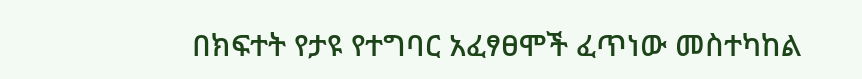በክፍተት የታዩ የተግባር አፈፃፀሞች ፈጥነው መስተካከል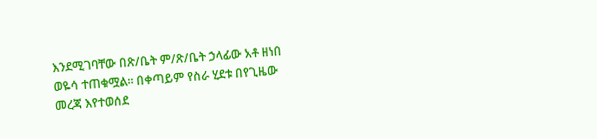እንደሚገባቸው በጽ/ቤት ም/ጽ/ቤት ኃላፊው አቶ ዘነበ ወዬሳ ተጠቁሟል። በቀጣይም የስራ ሂደቱ በየጊዜው መረጃ እየተወሰደ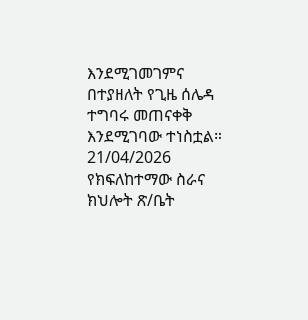እንደሚገመገምና በተያዘለት የጊዜ ሰሌዳ ተግባሩ መጠናቀቅ እንደሚገባው ተነስቷል።
21/04/2026
የክፍለከተማው ስራና ክህሎት ጽ/ቤት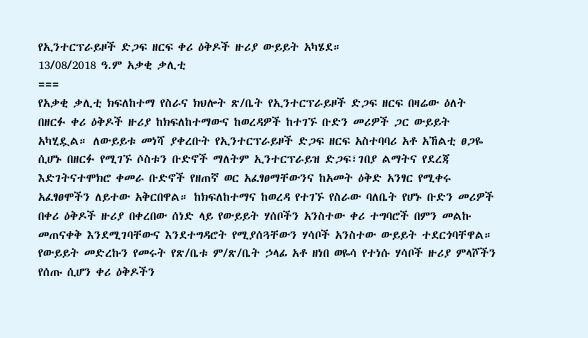የኢንተርፕራይዞች ድጋፍ ዘርፍ ቀሪ ዕቅዶች ዙሪያ ውይይት አካሄደ።
13/08/2018 ዓ.ም አቃቂ ቃሊቲ
===
የአቃቂ ቃሊቲ ክፍለከተማ የስራና ክህሎት ጽ/ቤት የኢንተርፕራይዞች ድጋፍ ዘርፍ በዛሬው ዕለት በዘርፉ ቀሪ ዕቅዶች ዙሪያ ከክፍለከተማውና ከወረዳዎች ከተገኙ ቡድን መሪዎች ጋር ውይይት አካሂዷል። ለውይይቱ መነሻ ያቀረቡት የኢንተርፕራይዞች ድጋፍ ዘርፍ አስተባባሪ አቶ አኸልቲ ፀጋዬ ሲሆኑ በዘርፉ የሚገኙ ሶስቱን ቡድኖች ማለትም ኢንተርፕራይዝ ድጋፍ፣ገበያ ልማትና የደረጃ እድገትናተሞክሮ ቀመራ ቡድኖች የዘጠኛ ወር አፈፃፀማቸውንና ከአመት ዕቅድ አንፃር የሚቀሩ አፈፃፀሞችን ለይተው አቅርበዋል። ከክፍለከተማና ከወረዳ የተገኙ የስራው ባለቤት የሆኑ ቡድን መሪዎች በቀሪ ዕቅዶች ዙሪያ በቀረበው ሰነድ ላይ የውይይት ሃሰቦችን አንስተው ቀሪ ተግባሮች በምን መልኩ መጠናቀቅ እንደሚገባቸውና እንደተግዳሮት የሚያሰጓቸውን ሃሳቦች አንስተው ውይይት ተደርጎባቸዋል።
የውይይት መድረኩን የመሩት የጽ/ቤቱ ም/ጽ/ቤት ኃላፊ አቶ ዘነበ ወዬሳ የተነሱ ሃሳቦች ዙሪያ ምላሾችን የሰጡ ሲሆን ቀሪ ዕቅዶችን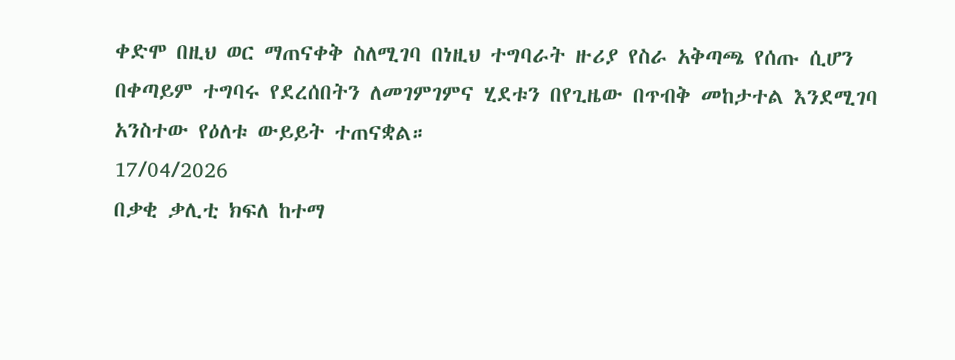ቀድሞ በዚህ ወር ማጠናቀቅ ስለሚገባ በነዚህ ተግባራት ዙሪያ የስራ አቅጣጫ የሰጡ ሲሆን በቀጣይም ተግባሩ የደረሰበትን ለመገምገምና ሂደቱን በየጊዜው በጥብቅ መከታተል እንደሚገባ አንስተው የዕለቱ ውይይት ተጠናቋል።
17/04/2026
በቃቂ ቃሊቲ ክፍለ ከተማ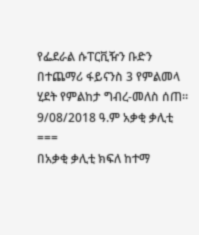የፌደራል ሱፐርቪዥን ቡድን በተጨማሪ ፋይናንስ 3 የምልመላ ሂደት የምልከታ ግብረ-መለስ ሰጠ።
9/08/2018 ዓ.ም አቃቂ ቃሊቲ
===
በአቃቂ ቃሊቲ ክፍለ ከተማ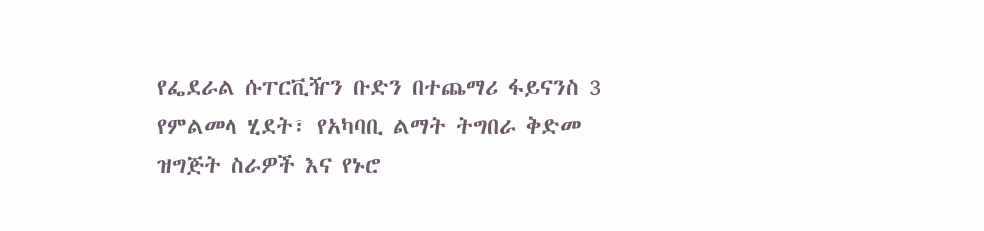የፌደራል ሱፐርቪዥን ቡድን በተጨማሪ ፋይናንስ 3 የምልመላ ሂደት፣ የአካባቢ ልማት ትግበራ ቅድመ ዝግጅት ስራዎች እና የኑሮ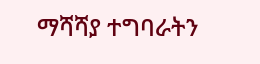ማሻሻያ ተግባራትን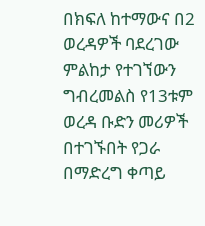በክፍለ ከተማውና በ2 ወረዳዎች ባደረገው ምልከታ የተገኘውን ግብረመልስ የ13ቱም ወረዳ ቡድን መሪዎች በተገኙበት የጋራ በማድረግ ቀጣይ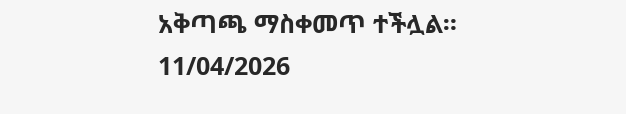አቅጣጫ ማስቀመጥ ተችሏል።
11/04/2026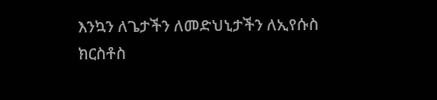እንኳን ለጌታችን ለመድህኒታችን ለኢየሱስ ክርስቶስ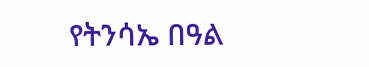የትንሳኤ በዓል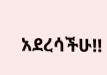አደረሳችሁ‼